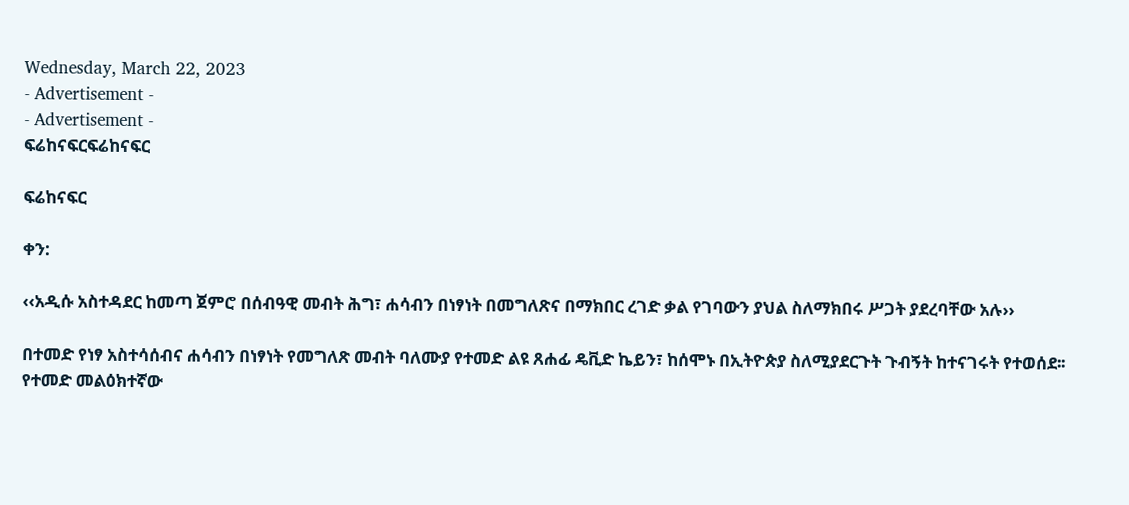Wednesday, March 22, 2023
- Advertisement -
- Advertisement -
ፍሬከናፍርፍሬከናፍር

ፍሬከናፍር

ቀን:

‹‹አዲሱ አስተዳደር ከመጣ ጀምሮ በሰብዓዊ መብት ሕግ፣ ሐሳብን በነፃነት በመግለጽና በማክበር ረገድ ቃል የገባውን ያህል ስለማክበሩ ሥጋት ያደረባቸው አሉ››

በተመድ የነፃ አስተሳሰብና ሐሳብን በነፃነት የመግለጽ መብት ባለሙያ የተመድ ልዩ ጸሐፊ ዴቪድ ኬይን፣ ከሰሞኑ በኢትዮጵያ ስለሚያደርጉት ጉብኝት ከተናገሩት የተወሰደ፡፡ የተመድ መልዕክተኛው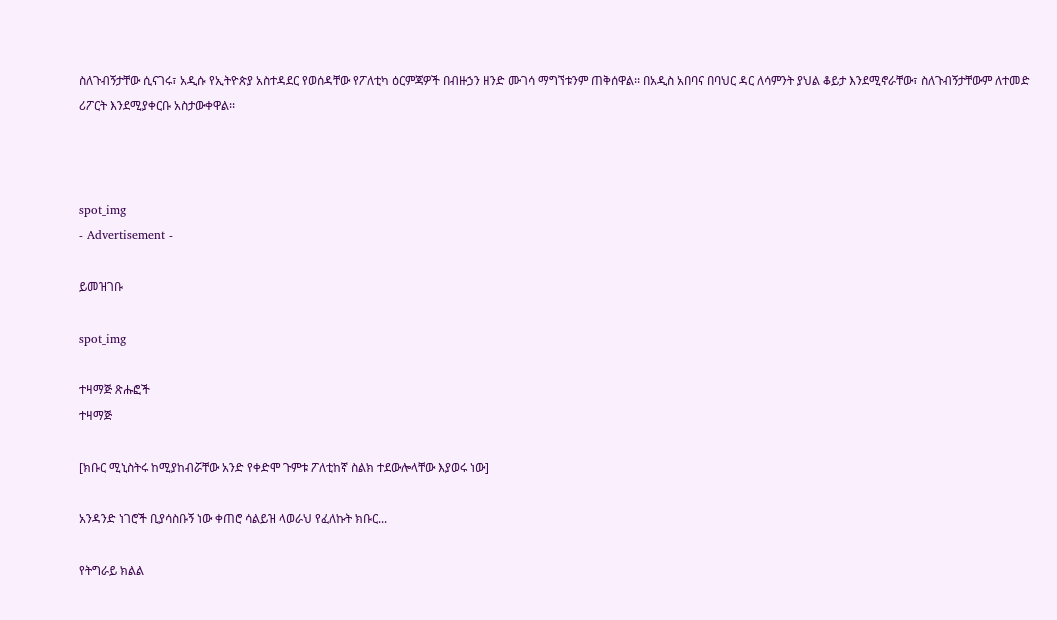ስለጉብኝታቸው ሲናገሩ፣ አዲሱ የኢትዮጵያ አስተዳደር የወሰዳቸው የፖለቲካ ዕርምጃዎች በብዙኃን ዘንድ ሙገሳ ማግኘቱንም ጠቅሰዋል፡፡ በአዲስ አበባና በባህር ዳር ለሳምንት ያህል ቆይታ እንደሚኖራቸው፣ ስለጉብኝታቸውም ለተመድ ሪፖርት እንደሚያቀርቡ አስታውቀዋል፡፡



spot_img
- Advertisement -

ይመዝገቡ

spot_img

ተዛማጅ ጽሑፎች
ተዛማጅ

[ክቡር ሚኒስትሩ ከሚያከብሯቸው አንድ የቀድሞ ጉምቱ ፖለቲከኛ ስልክ ተደውሎላቸው እያወሩ ነው]

አንዳንድ ነገሮች ቢያሳስቡኝ ነው ቀጠሮ ሳልይዝ ላወራህ የፈለኩት ክቡር...

የትግራይ ክልል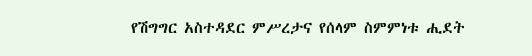የሽግግር አስተዳደር ምሥረታና የሰላም ስምምነቱ ሒደት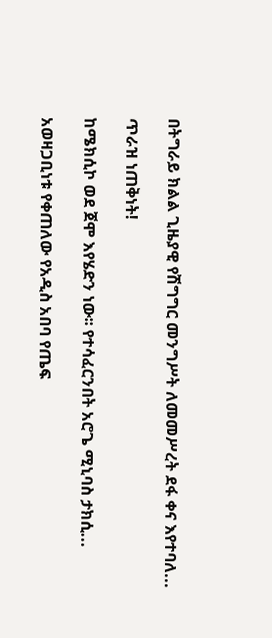በትግራይ ክልል ጊዜያዊ የሽግግር መንግሥት ለመመሥረት ደፋ ቀና እየተባለ...

ጥራዝ ነጠቅነት!

ከሜክሲኮ ወደ ጀሞ እየሄድን ነው፡፡ የተሳፈርንበት አሮጌ ሚኒባስ ታክሲ...

አወዛጋቢነቱ የቀጠለው የአዲስ አበባ የጤፍ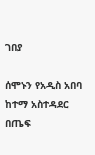ገበያ

ሰሞኑን የአዲስ አበባ ከተማ አስተዳደር በጤፍ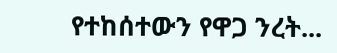የተከሰተውን የዋጋ ንረት...